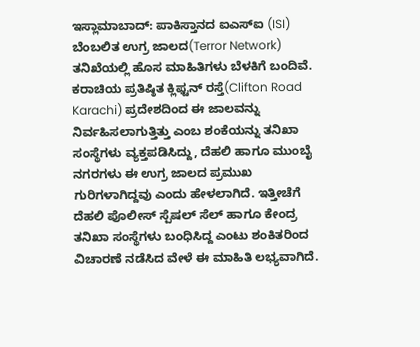ಇಸ್ಲಾಮಾಬಾದ್: ಪಾಕಿಸ್ತಾನದ ಐಎಸ್ಐ (ISI) ಬೆಂಬಲಿತ ಉಗ್ರ ಜಾಲದ(Terror Network) ತನಿಖೆಯಲ್ಲಿ ಹೊಸ ಮಾಹಿತಿಗಳು ಬೆಳಕಿಗೆ ಬಂದಿವೆ. ಕರಾಚಿಯ ಪ್ರತಿಷ್ಠಿತ ಕ್ಲಿಫ್ಟನ್ ರಸ್ತೆ(Clifton Road Karachi) ಪ್ರದೇಶದಿಂದ ಈ ಜಾಲವನ್ನು ನಿರ್ವಹಿಸಲಾಗುತ್ತಿತ್ತು ಎಂಬ ಶಂಕೆಯನ್ನು ತನಿಖಾ ಸಂಸ್ಥೆಗಳು ವ್ಯಕ್ತಪಡಿಸಿದ್ದು, ದೆಹಲಿ ಹಾಗೂ ಮುಂಬೈ ನಗರಗಳು ಈ ಉಗ್ರ ಜಾಲದ ಪ್ರಮುಖ ಗುರಿಗಳಾಗಿದ್ದವು ಎಂದು ಹೇಳಲಾಗಿದೆ. ಇತ್ತೀಚೆಗೆ ದೆಹಲಿ ಪೊಲೀಸ್ ಸ್ಪೆಷಲ್ ಸೆಲ್ ಹಾಗೂ ಕೇಂದ್ರ ತನಿಖಾ ಸಂಸ್ಥೆಗಳು ಬಂಧಿಸಿದ್ದ ಎಂಟು ಶಂಕಿತರಿಂದ ವಿಚಾರಣೆ ನಡೆಸಿದ ವೇಳೆ ಈ ಮಾಹಿತಿ ಲಭ್ಯವಾಗಿದೆ.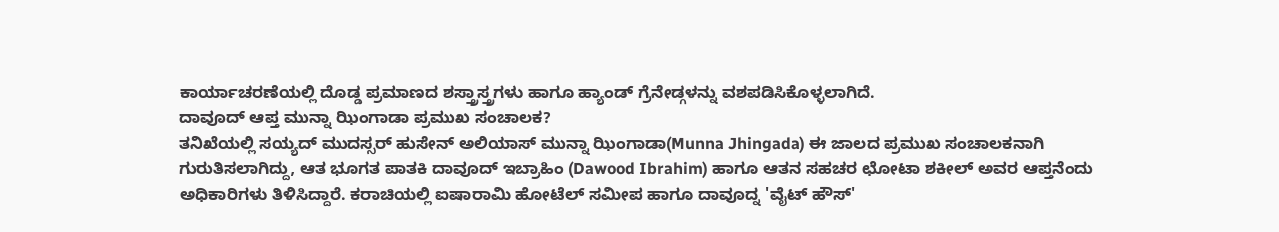ಕಾರ್ಯಾಚರಣೆಯಲ್ಲಿ ದೊಡ್ಡ ಪ್ರಮಾಣದ ಶಸ್ತ್ರಾಸ್ತ್ರಗಳು ಹಾಗೂ ಹ್ಯಾಂಡ್ ಗ್ರೆನೇಡ್ಗಳನ್ನು ವಶಪಡಿಸಿಕೊಳ್ಳಲಾಗಿದೆ.
ದಾವೂದ್ ಆಪ್ತ ಮುನ್ನಾ ಝಿಂಗಾಡಾ ಪ್ರಮುಖ ಸಂಚಾಲಕ?
ತನಿಖೆಯಲ್ಲಿ ಸಯ್ಯದ್ ಮುದಸ್ಸರ್ ಹುಸೇನ್ ಅಲಿಯಾಸ್ ಮುನ್ನಾ ಝಿಂಗಾಡಾ(Munna Jhingada) ಈ ಜಾಲದ ಪ್ರಮುಖ ಸಂಚಾಲಕನಾಗಿ ಗುರುತಿಸಲಾಗಿದ್ದು, ಆತ ಭೂಗತ ಪಾತಕಿ ದಾವೂದ್ ಇಬ್ರಾಹಿಂ (Dawood Ibrahim) ಹಾಗೂ ಆತನ ಸಹಚರ ಛೋಟಾ ಶಕೀಲ್ ಅವರ ಆಪ್ತನೆಂದು ಅಧಿಕಾರಿಗಳು ತಿಳಿಸಿದ್ದಾರೆ. ಕರಾಚಿಯಲ್ಲಿ ಐಷಾರಾಮಿ ಹೋಟೆಲ್ ಸಮೀಪ ಹಾಗೂ ದಾವೂದ್ನ 'ವೈಟ್ ಹೌಸ್'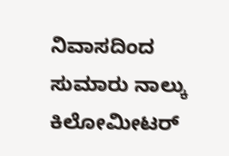ನಿವಾಸದಿಂದ ಸುಮಾರು ನಾಲ್ಕು ಕಿಲೋಮೀಟರ್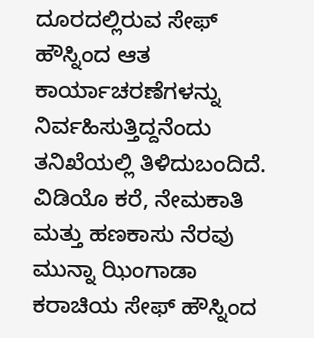ದೂರದಲ್ಲಿರುವ ಸೇಫ್ ಹೌಸ್ನಿಂದ ಆತ ಕಾರ್ಯಾಚರಣೆಗಳನ್ನು ನಿರ್ವಹಿಸುತ್ತಿದ್ದನೆಂದು ತನಿಖೆಯಲ್ಲಿ ತಿಳಿದುಬಂದಿದೆ.
ವಿಡಿಯೊ ಕರೆ, ನೇಮಕಾತಿ ಮತ್ತು ಹಣಕಾಸು ನೆರವು
ಮುನ್ನಾ ಝಿಂಗಾಡಾ ಕರಾಚಿಯ ಸೇಫ್ ಹೌಸ್ನಿಂದ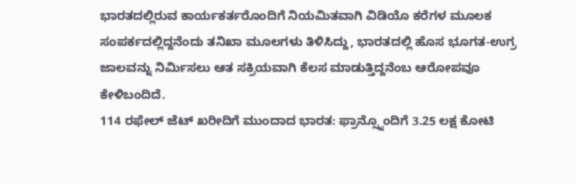ಭಾರತದಲ್ಲಿರುವ ಕಾರ್ಯಕರ್ತರೊಂದಿಗೆ ನಿಯಮಿತವಾಗಿ ವಿಡಿಯೊ ಕರೆಗಳ ಮೂಲಕ ಸಂಪರ್ಕದಲ್ಲಿದ್ದನೆಂದು ತನಿಖಾ ಮೂಲಗಳು ತಿಳಿಸಿದ್ದು, ಭಾರತದಲ್ಲಿ ಹೊಸ ಭೂಗತ-ಉಗ್ರ ಜಾಲವನ್ನು ನಿರ್ಮಿಸಲು ಆತ ಸಕ್ರಿಯವಾಗಿ ಕೆಲಸ ಮಾಡುತ್ತಿದ್ದನೆಂಬ ಆರೋಪವೂ ಕೇಳಿಬಂದಿದೆ.
114 ರಫೇಲ್ ಜೆಟ್ ಖರೀದಿಗೆ ಮುಂದಾದ ಭಾರತ: ಫ್ರಾನ್ಸ್ನೊಂದಿಗೆ 3.25 ಲಕ್ಷ ಕೋಟಿ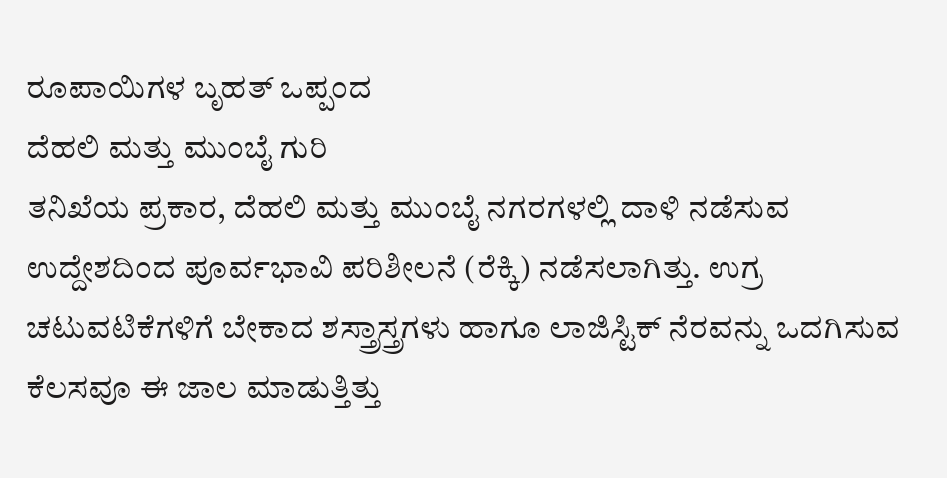ರೂಪಾಯಿಗಳ ಬೃಹತ್ ಒಪ್ಪಂದ
ದೆಹಲಿ ಮತ್ತು ಮುಂಬೈ ಗುರಿ
ತನಿಖೆಯ ಪ್ರಕಾರ, ದೆಹಲಿ ಮತ್ತು ಮುಂಬೈ ನಗರಗಳಲ್ಲಿ ದಾಳಿ ನಡೆಸುವ ಉದ್ದೇಶದಿಂದ ಪೂರ್ವಭಾವಿ ಪರಿಶೀಲನೆ (ರೆಕ್ಕಿ) ನಡೆಸಲಾಗಿತ್ತು. ಉಗ್ರ ಚಟುವಟಿಕೆಗಳಿಗೆ ಬೇಕಾದ ಶಸ್ತ್ರಾಸ್ತ್ರಗಳು ಹಾಗೂ ಲಾಜಿಸ್ಟಿಕ್ ನೆರವನ್ನು ಒದಗಿಸುವ ಕೆಲಸವೂ ಈ ಜಾಲ ಮಾಡುತ್ತಿತ್ತು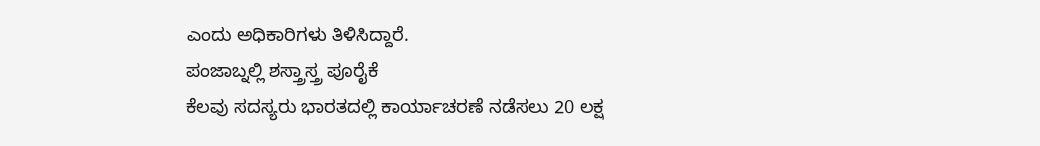ಎಂದು ಅಧಿಕಾರಿಗಳು ತಿಳಿಸಿದ್ದಾರೆ.
ಪಂಜಾಬ್ನಲ್ಲಿ ಶಸ್ತ್ರಾಸ್ತ್ರ ಪೂರೈಕೆ
ಕೆಲವು ಸದಸ್ಯರು ಭಾರತದಲ್ಲಿ ಕಾರ್ಯಾಚರಣೆ ನಡೆಸಲು 20 ಲಕ್ಷ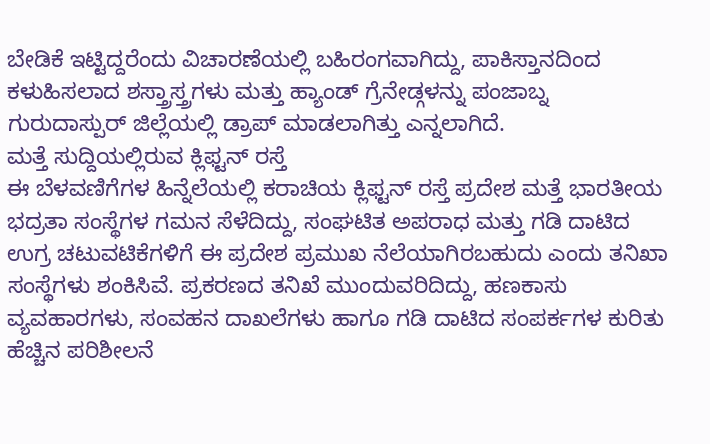ಬೇಡಿಕೆ ಇಟ್ಟಿದ್ದರೆಂದು ವಿಚಾರಣೆಯಲ್ಲಿ ಬಹಿರಂಗವಾಗಿದ್ದು, ಪಾಕಿಸ್ತಾನದಿಂದ ಕಳುಹಿಸಲಾದ ಶಸ್ತ್ರಾಸ್ತ್ರಗಳು ಮತ್ತು ಹ್ಯಾಂಡ್ ಗ್ರೆನೇಡ್ಗಳನ್ನು ಪಂಜಾಬ್ನ ಗುರುದಾಸ್ಪುರ್ ಜಿಲ್ಲೆಯಲ್ಲಿ ಡ್ರಾಪ್ ಮಾಡಲಾಗಿತ್ತು ಎನ್ನಲಾಗಿದೆ.
ಮತ್ತೆ ಸುದ್ದಿಯಲ್ಲಿರುವ ಕ್ಲಿಫ್ಟನ್ ರಸ್ತೆ
ಈ ಬೆಳವಣಿಗೆಗಳ ಹಿನ್ನೆಲೆಯಲ್ಲಿ ಕರಾಚಿಯ ಕ್ಲಿಫ್ಟನ್ ರಸ್ತೆ ಪ್ರದೇಶ ಮತ್ತೆ ಭಾರತೀಯ ಭದ್ರತಾ ಸಂಸ್ಥೆಗಳ ಗಮನ ಸೆಳೆದಿದ್ದು, ಸಂಘಟಿತ ಅಪರಾಧ ಮತ್ತು ಗಡಿ ದಾಟಿದ ಉಗ್ರ ಚಟುವಟಿಕೆಗಳಿಗೆ ಈ ಪ್ರದೇಶ ಪ್ರಮುಖ ನೆಲೆಯಾಗಿರಬಹುದು ಎಂದು ತನಿಖಾ ಸಂಸ್ಥೆಗಳು ಶಂಕಿಸಿವೆ. ಪ್ರಕರಣದ ತನಿಖೆ ಮುಂದುವರಿದಿದ್ದು, ಹಣಕಾಸು ವ್ಯವಹಾರಗಳು, ಸಂವಹನ ದಾಖಲೆಗಳು ಹಾಗೂ ಗಡಿ ದಾಟಿದ ಸಂಪರ್ಕಗಳ ಕುರಿತು ಹೆಚ್ಚಿನ ಪರಿಶೀಲನೆ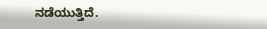ನಡೆಯುತ್ತಿದೆ.